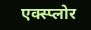एक्स्प्लोर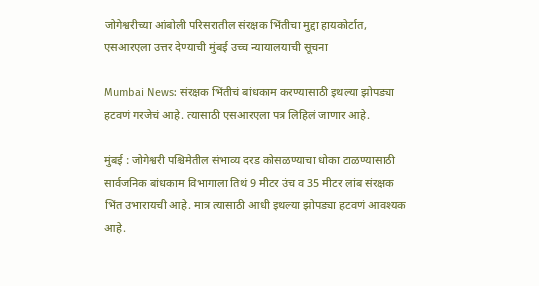जोगेश्वरीच्या आंबोली परिसरातील संरक्षक भिंतीचा मुद्दा हायकोर्टात, एसआरएला उत्तर देण्याची मुंबई उच्च न्यायालयाची सूचना

Mumbai News: संरक्षक भिंतीचं बांधकाम करण्यासाठी इथल्या झोपड्या हटवणं गरजेचं आहे. त्यासाठी एसआरएला पत्र लिहिलं जाणार आहे.

मुंबई : जोगेश्वरी पश्चिमेतील संभाव्य दरड कोसळण्याचा धोका टाळण्यासाठी सार्वजनिक बांधकाम विभागाला तिथं 9 मीटर उंच व 35 मीटर लांब संरक्षक भिंत उभारायची आहे. मात्र त्यासाठी आधी इथल्या झोपड्या हटवणं आवश्यक आहे.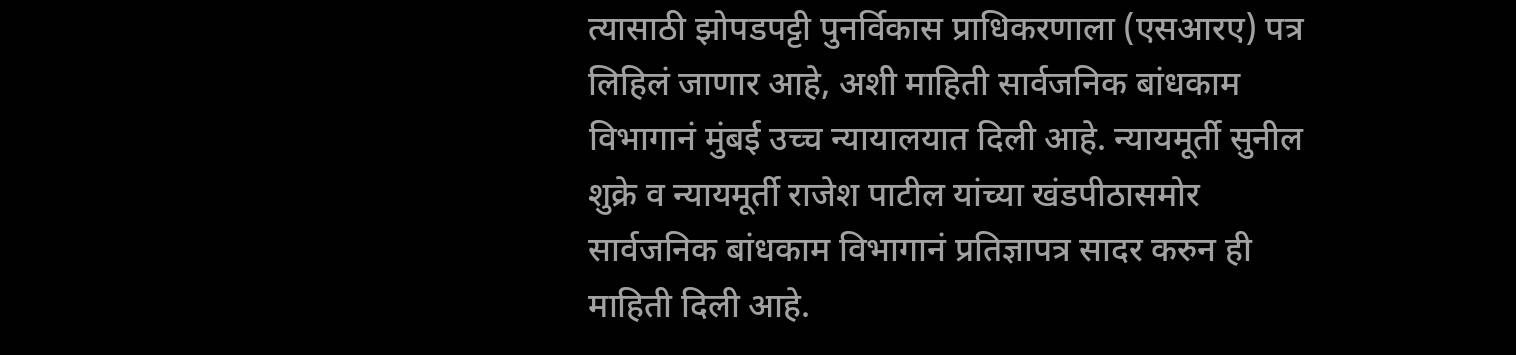त्यासाठी झोपडपट्टी पुनर्विकास प्राधिकरणाला (एसआरए) पत्र लिहिलं जाणार आहे, अशी माहिती सार्वजनिक बांधकाम विभागानं मुंबई उच्च न्यायालयात दिली आहे. न्यायमूर्ती सुनील शुक्रे व न्यायमूर्ती राजेश पाटील यांच्या खंडपीठासमोर सार्वजनिक बांधकाम विभागानं प्रतिज्ञापत्र सादर करुन ही माहिती दिली आहे.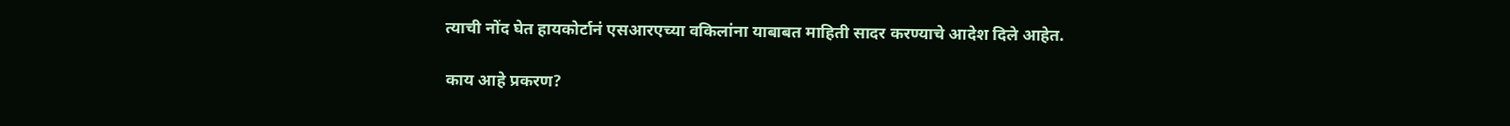त्याची नोंद घेत हायकोर्टानं एसआरएच्या वकिलांना याबाबत माहिती सादर करण्याचे आदेश दिले आहेत.

काय आहे प्रकरण?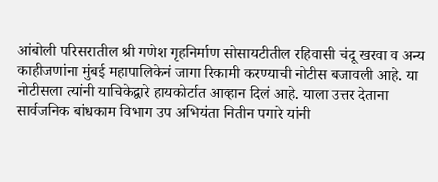आंबोली परिसरातील श्री गणेश गृहनिर्माण सोसायटीतील रहिवासी चंदू खरवा व अन्य काहीजणांना मुंबई महापालिकेनं जागा रिकामी करण्याची नोटीस बजावली आहे. या नोटीसला त्यांनी याचिकेद्वारे हायकोर्टात आव्हान दिलं आहे. याला उत्तर देताना सार्वजनिक बांधकाम विभाग उप अभियंता नितीन पगारे यांनी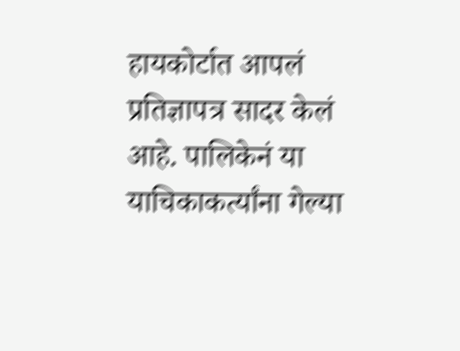हायकोर्टात आपलं प्रतिज्ञापत्र सादर केलं आहे. पालिकेनं या याचिकाकर्त्यांना गेल्या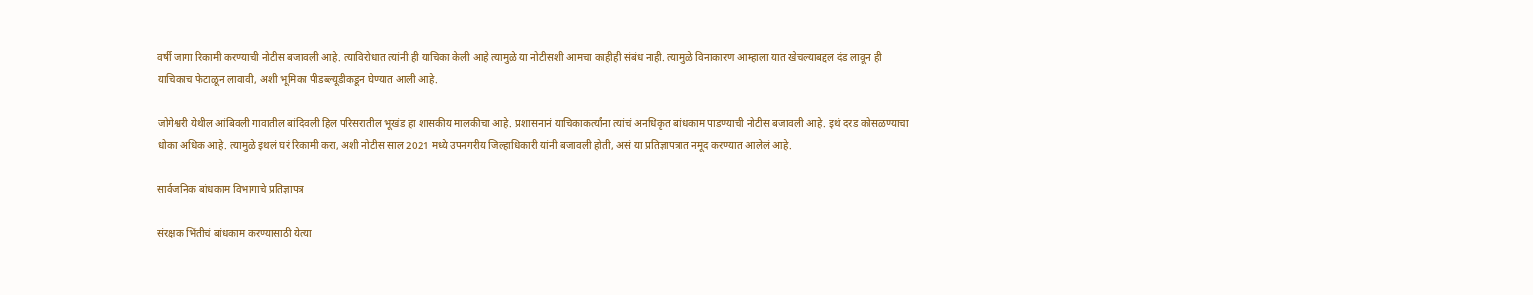वर्षी जागा रिकामी करण्याची नोटीस बजावली आहे. त्याविरोधात त्यांनी ही याचिका केली आहे त्यामुळे या नोटीसशी आमचा काहीही संबंध नाही. त्यामुळे विनाकारण आम्हाला यात खेचल्याबद्दल दंड लावून ही याचिकाच फेटाळून लावावी, अशी भूमिका पीडब्ल्यूडीकडून घेण्यात आली आहे.

जोगेश्वरी येथील आंबिवली गावातील बांदिवली हिल परिसरातील भूखंड हा शासकीय मालकीचा आहे. प्रशासनानं याचिकाकर्त्यांना त्यांचं अनधिकृत बांधकाम पाडण्याची नोटीस बजावली आहे. इथं दरड कोसळण्याचा धोका अधिक आहे. त्यामुळे इथलं घरं रिकामी करा, अशी नोटीस साल 2021 मध्ये उपनगरीय जिल्हाधिकारी यांनी बजावली होती, असं या प्रतिज्ञापत्रात नमूद करण्यात आलेलं आहे.

सार्वजनिक बांधकाम विभागाचे प्रतिज्ञापत्र

संरक्षक भिंतीचं बांधकाम करण्यासाठी येत्या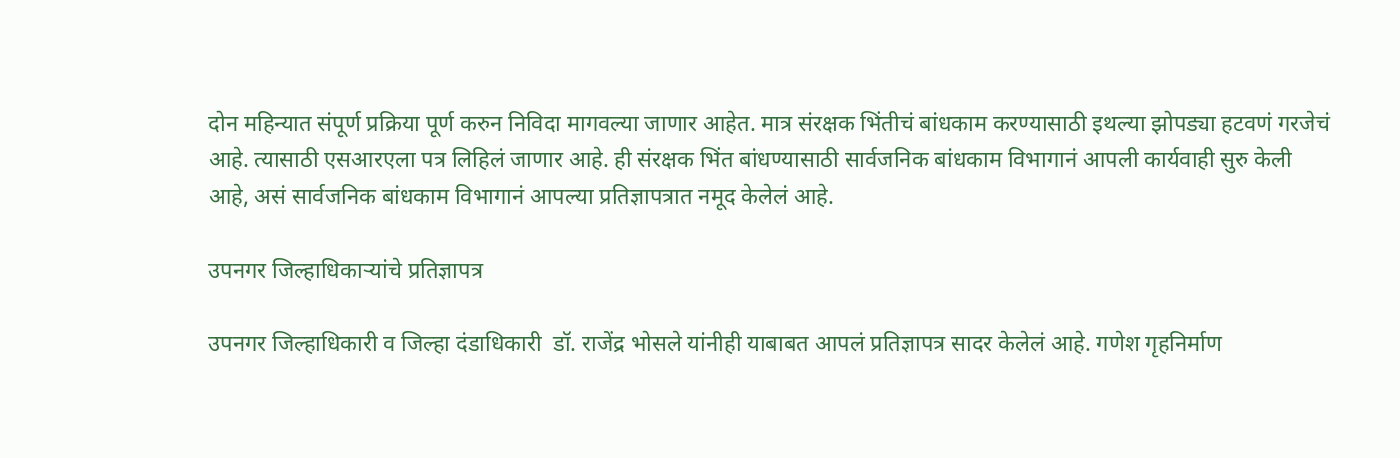दोन महिन्यात संपूर्ण प्रक्रिया पूर्ण करुन निविदा मागवल्या जाणार आहेत. मात्र संरक्षक भिंतीचं बांधकाम करण्यासाठी इथल्या झोपड्या हटवणं गरजेचं आहे. त्यासाठी एसआरएला पत्र लिहिलं जाणार आहे. ही संरक्षक भिंत बांधण्यासाठी सार्वजनिक बांधकाम विभागानं आपली कार्यवाही सुरु केली आहे, असं सार्वजनिक बांधकाम विभागानं आपल्या प्रतिज्ञापत्रात नमूद केलेलं आहे.

उपनगर जिल्हाधिकाऱ्यांचे प्रतिज्ञापत्र

उपनगर जिल्हाधिकारी व जिल्हा दंडाधिकारी  डॉ. राजेंद्र भोसले यांनीही याबाबत आपलं प्रतिज्ञापत्र सादर केलेलं आहे. गणेश गृहनिर्माण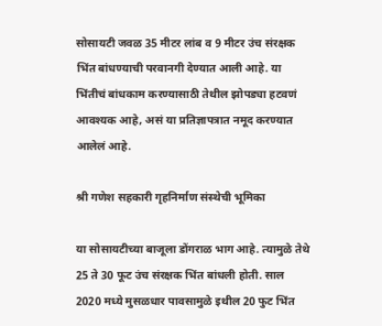सोसायटी जवळ 35 मीटर लांब व 9 मीटर उंच संरक्षक भिंत बांधण्याची परवानगी देण्यात आली आहे. या भिंतीचं बांधकाम करण्यासाठी तेथील झोपड्या हटवणं आवश्यक आहे, असं या प्रतिज्ञापत्रात नमूद करण्यात आलेलं आहे.

श्री गणेश सहकारी गृहनिर्माण संस्थेची भूमिका

या सोसायटीच्या बाजूला डोंगराळ भाग आहे. त्यामुळे तेथे 25 ते 30 फूट उंच संरक्षक भिंत बांधली होती. साल 2020 मध्ये मुसळधार पावसामुळे इथील 20 फुट भिंत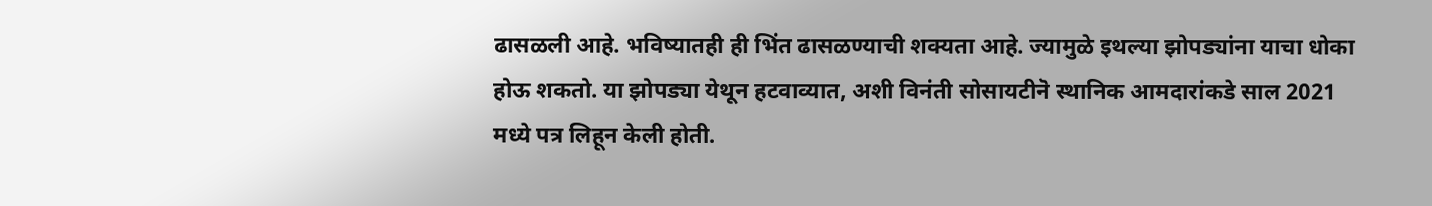ढासळली आहे. भविष्यातही ही भिंत ढासळण्याची शक्यता आहे. ज्यामुळे इथल्या झोपड्यांना याचा धोका होऊ शकतो. या झोपड्या येथून हटवाव्यात, अशी विनंती सोसायटीनॆ स्थानिक आमदारांकडे साल 2021 मध्ये पत्र लिहून केली होती.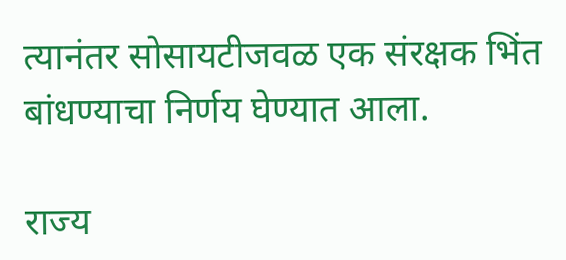त्यानंतर सोसायटीजवळ एक संरक्षक भिंत बांधण्याचा निर्णय घेण्यात आला.

राज्य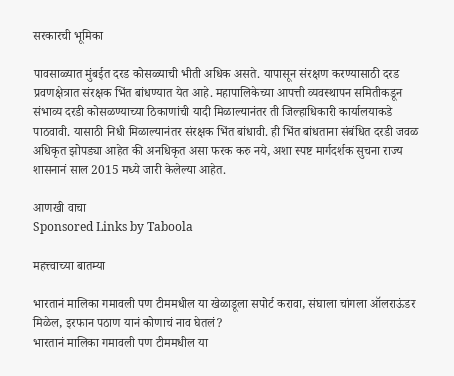सरकारची भूमिका

पावसाळ्यात मुंबईत दरड कोसळ्याची भीती अधिक असते. यापासून संरक्षण करण्यासाठी दरड प्रवणक्षेत्रात संरक्षक भिंत बांधण्यात येत आहे. महापालिकेच्या आपत्ती व्यवस्थापन समितीकडून संभाव्य दरडी कोसळण्याच्या ठिकाणांची यादी मिळाल्यानंतर ती जिल्हाधिकारी कार्यालयाकडे पाठवावी. यासाठी निधी मिळाल्यानंतर संरक्षक भिंत बांधावी. ही भिंत बांधताना संबंधित दरडी जवळ अधिकृत झोपड्या आहेत की अनधिकृत असा फरक करु नये, अशा स्पष्ट मार्गदर्शक सुचना राज्य शासनानं साल 2015 मध्ये जारी केलेल्या आहेत.

आणखी वाचा
Sponsored Links by Taboola

महत्त्वाच्या बातम्या

भारतानं मालिका गमावली पण टीममधील या खेळाडूला सपोर्ट करावा, संघाला चांगला ऑलराऊंडर मिळेल, इरफान पठाण यानं कोणाचं नाव घेतलं?
भारतानं मालिका गमावली पण टीममधील या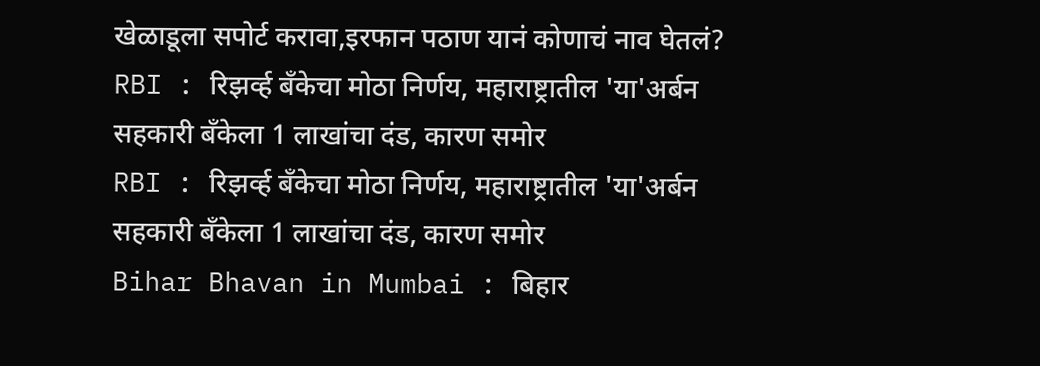खेळाडूला सपोर्ट करावा,इरफान पठाण यानं कोणाचं नाव घेतलं?
RBI : रिझर्व्ह बँकेचा मोठा निर्णय, महाराष्ट्रातील 'या'अर्बन सहकारी बँकेला 1 लाखांचा दंड, कारण समोर
RBI : रिझर्व्ह बँकेचा मोठा निर्णय, महाराष्ट्रातील 'या'अर्बन सहकारी बँकेला 1 लाखांचा दंड, कारण समोर
Bihar Bhavan in Mumbai : बिहार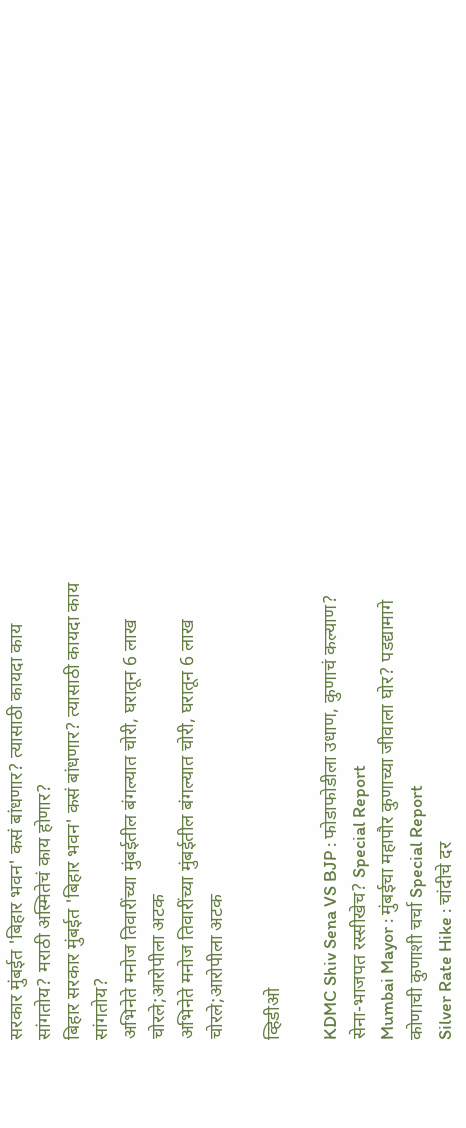सरकार मुंबईत 'बिहार भवन' कसं बांधणार? त्यासाठी कायदा काय सांगतोय? मराठी अस्मितेचं काय होणार?
बिहार सरकार मुंबईत 'बिहार भवन' कसं बांधणार? त्यासाठी कायदा काय सांगतोय?
अभिनेते मनोज तिवारींच्या मुंबईतील बंगल्यात चोरी, घरातून 6 लाख चोरले;आरोपीला अटक
अभिनेते मनोज तिवारींच्या मुंबईतील बंगल्यात चोरी, घरातून 6 लाख चोरले;आरोपीला अटक

व्हिडीओ

KDMC Shiv Sena VS BJP : फोडाफोडीला उधाण, कुणाचं कल्याण? सेना-भाजपत रस्सीखेच? Special Report
Mumbai Mayor : मुंबईचा महापौर कुणाच्या जीवाला घोर? पडद्यामागे कोणाची कुणाशी चर्चा Special Report
Silver Rate Hike : चांदीचे दर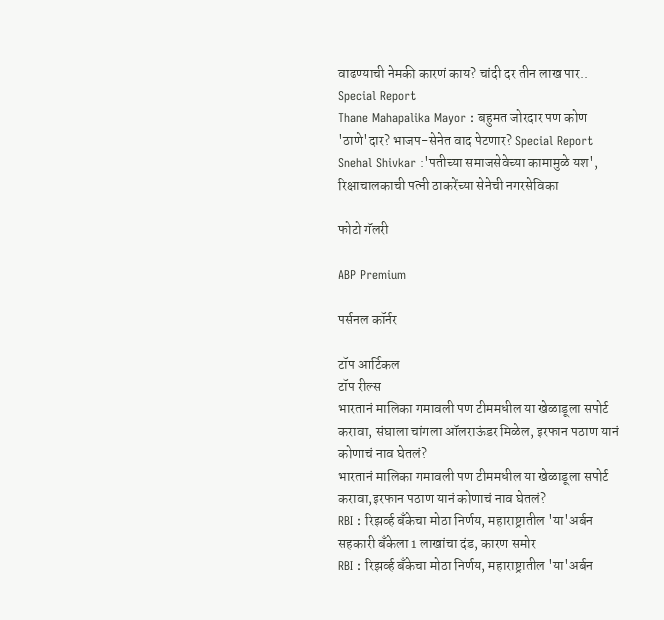वाढण्याची नेमकी कारणं काय? चांदी दर तीन लाख पार.. Special Report
Thane Mahapalika Mayor : बहुमत जोरदार पण कोण 'ठाणे'दार? भाजप-सेनेत वाद पेटणार? Special Report
Snehal Shivkar :'पतीच्या समाजसेवेच्या कामामुळे यश', रिक्षाचालकाची पत्नी ठाकरेंच्या सेनेची नगरसेविका

फोटो गॅलरी

ABP Premium

पर्सनल कॉर्नर

टॉप आर्टिकल
टॉप रील्स
भारतानं मालिका गमावली पण टीममधील या खेळाडूला सपोर्ट करावा, संघाला चांगला ऑलराऊंडर मिळेल, इरफान पठाण यानं कोणाचं नाव घेतलं?
भारतानं मालिका गमावली पण टीममधील या खेळाडूला सपोर्ट करावा,इरफान पठाण यानं कोणाचं नाव घेतलं?
RBI : रिझर्व्ह बँकेचा मोठा निर्णय, महाराष्ट्रातील 'या'अर्बन सहकारी बँकेला 1 लाखांचा दंड, कारण समोर
RBI : रिझर्व्ह बँकेचा मोठा निर्णय, महाराष्ट्रातील 'या'अर्बन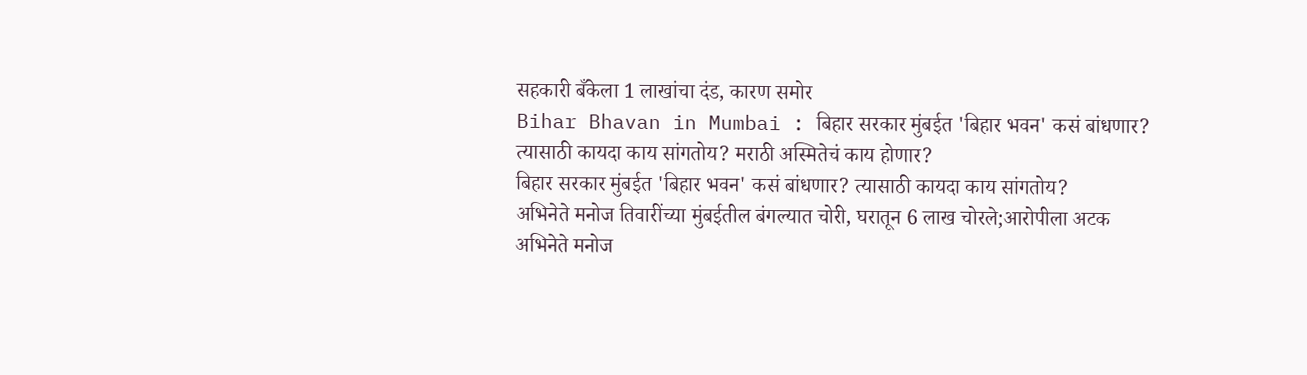सहकारी बँकेला 1 लाखांचा दंड, कारण समोर
Bihar Bhavan in Mumbai : बिहार सरकार मुंबईत 'बिहार भवन' कसं बांधणार? त्यासाठी कायदा काय सांगतोय? मराठी अस्मितेचं काय होणार?
बिहार सरकार मुंबईत 'बिहार भवन' कसं बांधणार? त्यासाठी कायदा काय सांगतोय?
अभिनेते मनोज तिवारींच्या मुंबईतील बंगल्यात चोरी, घरातून 6 लाख चोरले;आरोपीला अटक
अभिनेते मनोज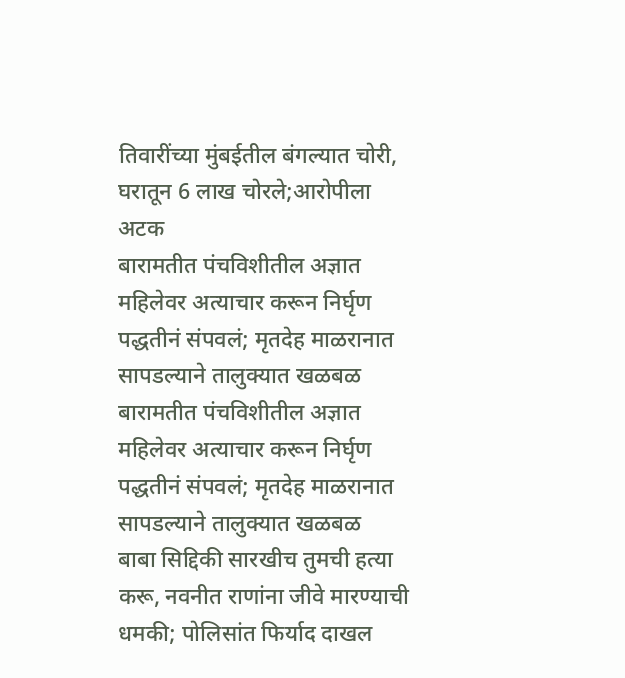तिवारींच्या मुंबईतील बंगल्यात चोरी, घरातून 6 लाख चोरले;आरोपीला अटक
बारामतीत पंचविशीतील अज्ञात महिलेवर अत्याचार करून निर्घृण पद्धतीनं संपवलं; मृतदेह माळरानात सापडल्याने तालुक्यात खळबळ
बारामतीत पंचविशीतील अज्ञात महिलेवर अत्याचार करून निर्घृण पद्धतीनं संपवलं; मृतदेह माळरानात सापडल्याने तालुक्यात खळबळ
बाबा सिद्दिकी सारखीच तुमची हत्या करू, नवनीत राणांना जीवे मारण्याची धमकी; पोलिसांत फिर्याद दाखल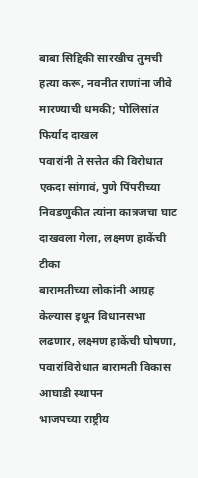बाबा सिद्दिकी सारखीच तुमची हत्या करू, नवनीत राणांना जीवे मारण्याची धमकी; पोलिसांत फिर्याद दाखल
पवारांनी ते सत्तेत की विरोधात एकदा सांगावं, पुणे पिंपरीच्या निवडणुकीत त्यांना कात्रजचा घाट दाखवला गेला, लक्ष्मण हाकेंची टीका
बारामतीच्या लोकांनी आग्रह केल्यास इथून विधानसभा लढणार, लक्ष्मण हाकेंची घोषणा, पवारांविरोधात बारामती विकास आघाडी स्थापन
भाजपच्या राष्ट्रीय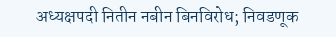अध्यक्षपदी नितीन नबीन बिनविरोध; निवडणूक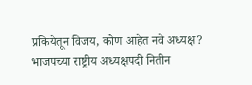प्रकियेतून विजय, कोण आहेत नवे अध्यक्ष?
भाजपच्या राष्ट्रीय अध्यक्षपदी नितीन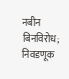नबीन बिनविरोध; निवडणूक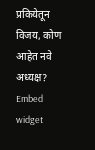प्रकियेतून विजय, कोण आहेत नवे अध्यक्ष?
Embed widget